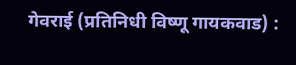गेवराई (प्रतिनिधी विष्णू गायकवाड) :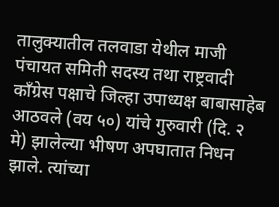तालुक्यातील तलवाडा येथील माजी पंचायत समिती सदस्य तथा राष्ट्रवादी काँग्रेस पक्षाचे जिल्हा उपाध्यक्ष बाबासाहेब आठवले (वय ५०) यांचे गुरुवारी (दि. २ मे) झालेल्या भीषण अपघातात निधन झाले. त्यांच्या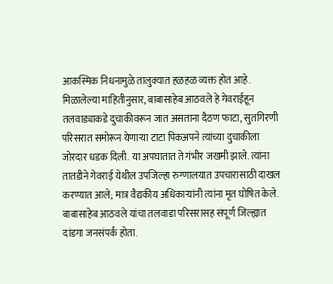आकस्मिक निधनामुळे तालुक्यात हळहळ व्यक्त होत आहे.
मिळालेल्या माहितीनुसार, बाबासाहेब आठवले हे गेवराईहून तलवाड्याकडे दुचाकीवरून जात असताना दैठण फाटा, सुतगिरणी परिसरात समोरून येणाऱ्या टाटा पिकअपने त्यांच्या दुचाकीला जोरदार धडक दिली. या अपघातात ते गंभीर जखमी झाले. त्यांना तातडीने गेवराई येथील उपजिल्हा रुग्णालयात उपचारासाठी दाखल करण्यात आले; मात्र वैद्यकीय अधिकाऱ्यांनी त्यांना मृत घोषित केले.
बाबासाहेब आठवले यांचा तलवाडा परिसरासह संपूर्ण जिल्ह्यात दांडगा जनसंपर्क होता.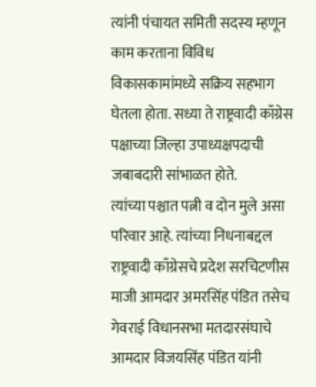त्यांनी पंचायत समिती सदस्य म्हणून काम करताना विविध विकासकामांमध्ये सक्रिय सहभाग घेतला होता. सध्या ते राष्ट्रवादी काँग्रेस पक्षाच्या जिल्हा उपाध्यक्षपदाची जबाबदारी सांभाळत होते.
त्यांच्या पश्चात पत्नी व दोन मुले असा परिवार आहे. त्यांच्या निधनाबद्दल राष्ट्रवादी काँग्रेसचे प्रदेश सरचिटणीस माजी आमदार अमरसिंह पंडित तसेच गेवराई विधानसभा मतदारसंघाचे आमदार विजयसिंह पंडित यांनी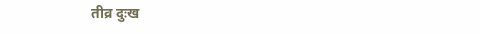तीव्र दुःख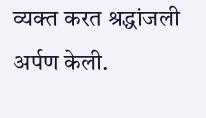व्यक्त करत श्रद्धांजली अर्पण केली.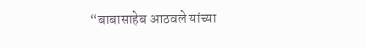“बाबासाहेब आठवले यांच्या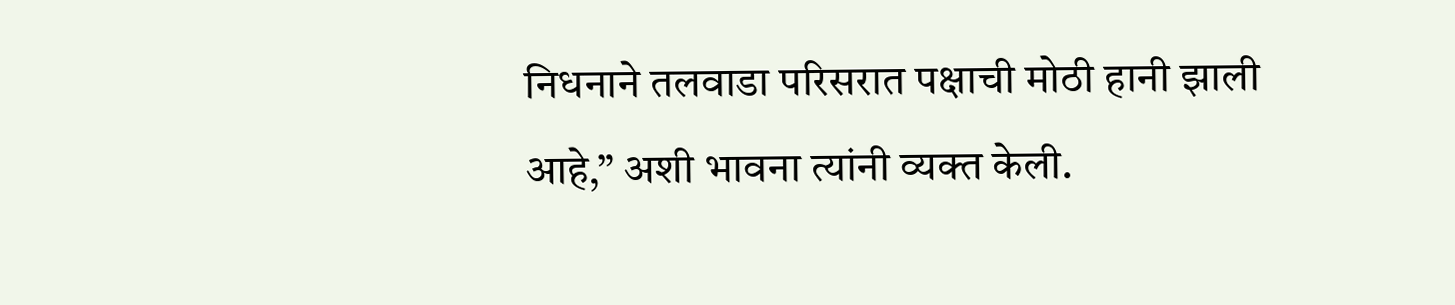निधनाने तलवाडा परिसरात पक्षाची मोठी हानी झाली आहे,” अशी भावना त्यांनी व्यक्त केली.